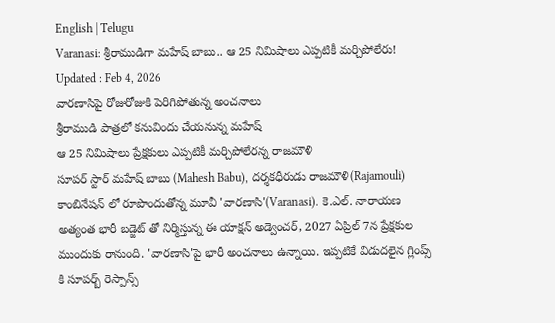English | Telugu
Varanasi: శ్రీరాముడిగా మహేష్ బాబు.. ఆ 25 నిమిషాలు ఎప్పటికీ మర్చిపోలేరు!
Updated : Feb 4, 2026
వారణాసిపై రోజురోజుకి పెరిగిపోతున్న అంచనాలు
శ్రీరాముడి పాత్రలో కనువిందు చేయనున్న మహేష్
ఆ 25 నిమిషాలు ప్రేక్షకులు ఎప్పటికీ మర్చిపోలేరన్న రాజమౌళి
సూపర్ స్టార్ మహేష్ బాబు (Mahesh Babu), దర్శకధీరుడు రాజమౌళి(Rajamouli) కాంబినేషన్ లో రూపొందుతోన్న మూవీ 'వారణాసి'(Varanasi). కె.ఎల్. నారాయణ అత్యంత భారీ బడ్జెట్ తో నిర్మిస్తున్న ఈ యాక్షన్ అడ్వెంచర్, 2027 ఏప్రిల్ 7న ప్రేక్షకుల ముందుకు రానుంది. 'వారణాసి'పై భారీ అంచనాలు ఉన్నాయి. ఇప్పటికే విడుదలైన గ్లింప్స్ కి సూపర్బ్ రెస్పాన్స్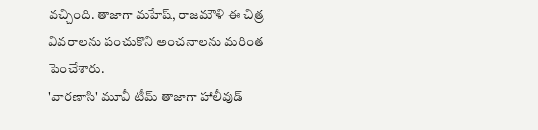వచ్చింది. తాజాగా మహేష్, రాజమౌళి ఈ చిత్ర వివరాలను పంచుకొని అంచనాలను మరింత పెంచేశారు.
'వారణాసి' మూవీ టీమ్ తాజాగా హాలీవుడ్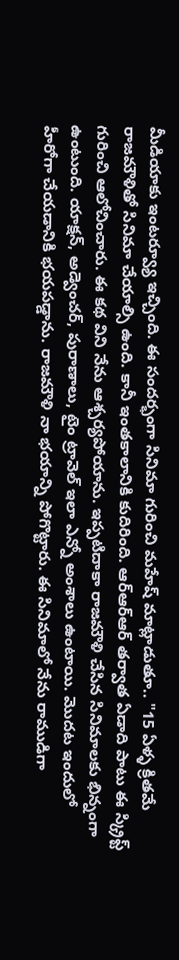మీడియాకు ఇంటర్వ్యూ ఇచ్చింది. ఈ సందర్భంగా సినిమా గురించి మహేష్ మాట్లాడుతూ.. "15 ఏళ్ళ క్రితమే రాజమౌళితో సినిమా చేయాల్సి ఉంది. కానీ ఇంతకాలానికి కుదిరింది. ఆర్ఆర్ఆర్ తర్వాత ఏడాది పాటు ఈ స్క్రిప్ట్ గురించి ఆలోచించారు. ఈ కథ విని నేను ఆశ్చర్యపోయాను. ఇప్పటిదాకా రాజమౌళి చేసిన సినిమాలకు భిన్నంగా ఉంటుంది. యాక్షన్, అడ్వెంచర్, పురాణాలు, టైం ట్రావెల్ ఇలా ఎన్నో అంశాలు ఉంటాయి. మొదట ఇందులో హీరోగా చేయడానికి భయపడ్డాను. రాజమౌళి నా భయాన్ని పోగొట్టారు. ఈ సినిమాలో నేను రాముడిగా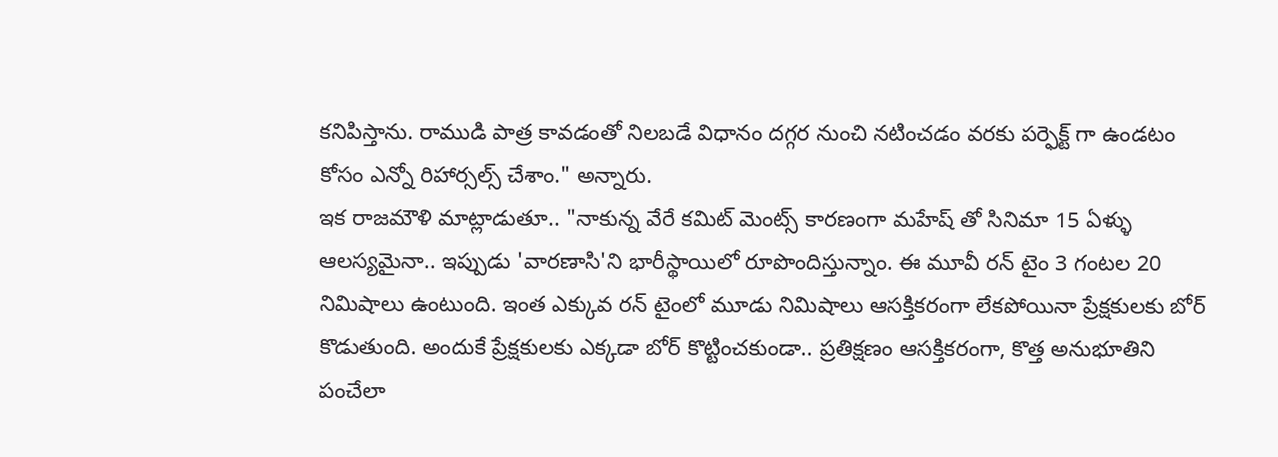కనిపిస్తాను. రాముడి పాత్ర కావడంతో నిలబడే విధానం దగ్గర నుంచి నటించడం వరకు పర్ఫెక్ట్ గా ఉండటం కోసం ఎన్నో రిహార్సల్స్ చేశాం." అన్నారు.
ఇక రాజమౌళి మాట్లాడుతూ.. "నాకున్న వేరే కమిట్ మెంట్స్ కారణంగా మహేష్ తో సినిమా 15 ఏళ్ళు ఆలస్యమైనా.. ఇప్పుడు 'వారణాసి'ని భారీస్థాయిలో రూపొందిస్తున్నాం. ఈ మూవీ రన్ టైం 3 గంటల 20 నిమిషాలు ఉంటుంది. ఇంత ఎక్కువ రన్ టైంలో మూడు నిమిషాలు ఆసక్తికరంగా లేకపోయినా ప్రేక్షకులకు బోర్ కొడుతుంది. అందుకే ప్రేక్షకులకు ఎక్కడా బోర్ కొట్టించకుండా.. ప్రతిక్షణం ఆసక్తికరంగా, కొత్త అనుభూతిని పంచేలా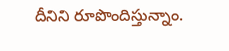దీనిని రూపొందిస్తున్నాం.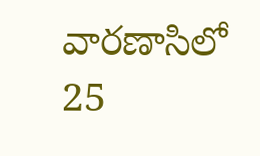వారణాసిలో 25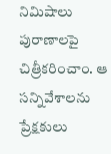నిమిషాలు పురాణాలపై చిత్రీకరించాం. ఆ సన్నివేశాలను ప్రేక్షకులు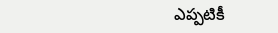ఎప్పటికీ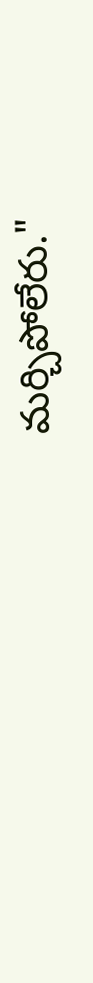మర్చిపోలేరు."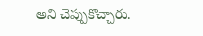అని చెప్పుకొచ్చారు.